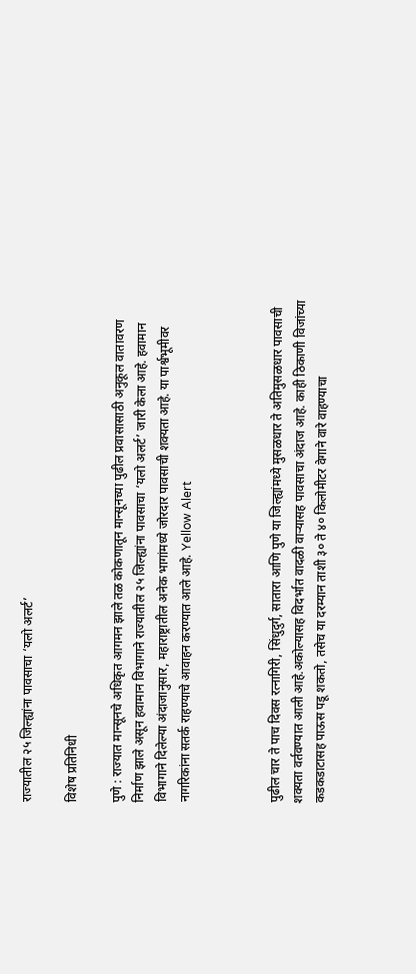राज्यातील २५ जिल्ह्यांना पावसाचा ‘यलो अलर्ट’

विशेष प्रतिनिधी

पुणे : राज्यात मान्सूनचे अधिकृत आगमन झाले तळ कोकणातून मान्सूनच्या पुढील प्रवासासाठी अनुकूल वातावरण निर्माण झाले असून हवामान विभागाने राज्यातील २५ जिल्ह्यांना पावसाचा ‘यलो अलर्ट’ जारी केला आहे. हवामान विभागाने दिलेल्या अंदाजानुसार, महाराष्ट्रातील अनेक भागांमध्ये जोरदार पावसाची शक्यता आहे. या पार्श्वभूमीवर नागरिकांना सतर्क राहण्याचे आवाहन करण्यात आले आहे. Yellow Alert



पुढील चार ते पाच दिवस रत्नागिरी, सिंधुदुर्ग, सातारा आणि पुणे या जिल्ह्यांमध्ये मुसळधार ते अतिमुसळधार पावसाची शक्यता वर्तवण्यात आली आहे.अकोल्यासह विदर्भात वादळी वाऱ्यासह पावसाचा अंदाज आहे. काही ठिकाणी विजांच्या कडकडाटासह पाऊस पडू शकतो, तसेच या दरम्यान ताशी ३० ते ४० किलोमीटर वेगाने वारे वाहण्याचा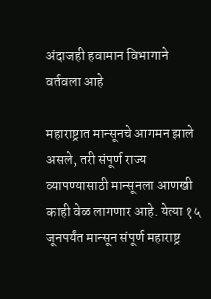अंदाजही हवामान विभागाने वर्तवला आहे

महाराष्ट्रात मान्सूनचे आगमन झाले असले, तरी संपूर्ण राज्य व्यापण्यासाठी मान्सूनला आणखी काही वेळ लागणार आहे. येत्या १५ जूनपर्यंत मान्सून संपूर्ण महाराष्ट्र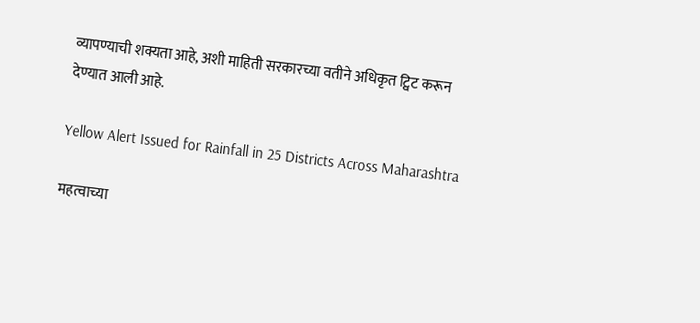व्यापण्याची शक्यता आहे, अशी माहिती सरकारच्या वतीने अधिकृत ट्विट करून देण्यात आली आहे.

Yellow Alert Issued for Rainfall in 25 Districts Across Maharashtra

महत्वाच्या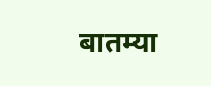बातम्या